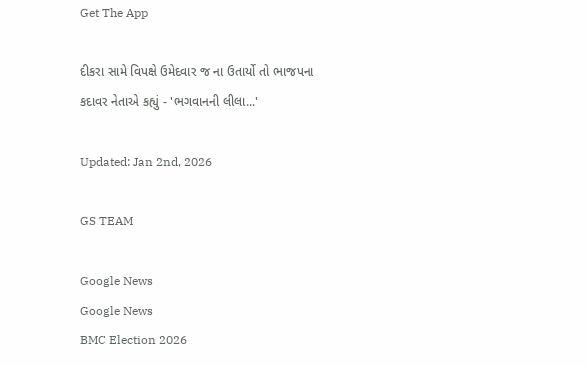Get The App

દીકરા સામે વિપક્ષે ઉમેદવાર જ ના ઉતાર્યો તો ભાજપના કદાવર નેતાએ કહ્યું - 'ભગવાનની લીલા...'

Updated: Jan 2nd, 2026

GS TEAM

Google News
Google News
BMC Election 2026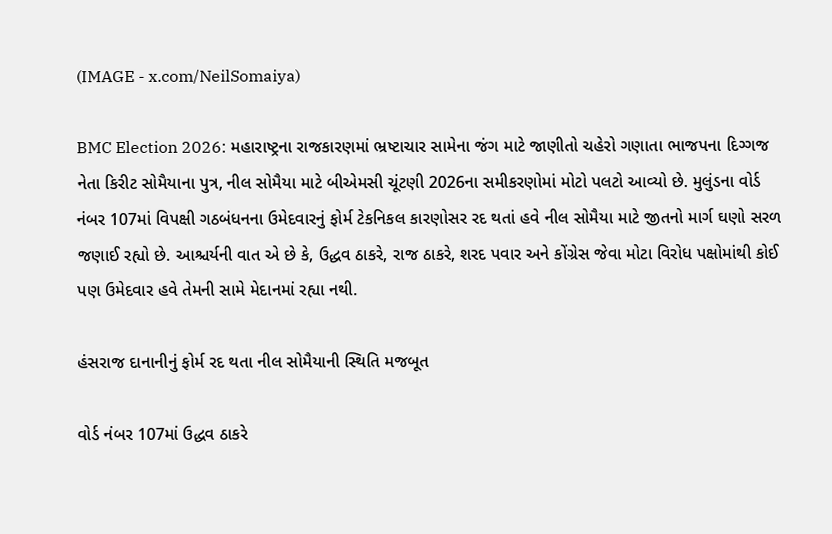(IMAGE - x.com/NeilSomaiya)

BMC Election 2026: મહારાષ્ટ્રના રાજકારણમાં ભ્રષ્ટાચાર સામેના જંગ માટે જાણીતો ચહેરો ગણાતા ભાજપના દિગ્ગજ નેતા કિરીટ સોમૈયાના પુત્ર, નીલ સોમૈયા માટે બીએમસી ચૂંટણી 2026ના સમીકરણોમાં મોટો પલટો આવ્યો છે. મુલુંડના વોર્ડ નંબર 107માં વિપક્ષી ગઠબંધનના ઉમેદવારનું ફોર્મ ટેકનિકલ કારણોસર રદ થતાં હવે નીલ સોમૈયા માટે જીતનો માર્ગ ઘણો સરળ જણાઈ રહ્યો છે. આશ્ચર્યની વાત એ છે કે, ઉદ્ધવ ઠાકરે, રાજ ઠાકરે, શરદ પવાર અને કોંગ્રેસ જેવા મોટા વિરોધ પક્ષોમાંથી કોઈ પણ ઉમેદવાર હવે તેમની સામે મેદાનમાં રહ્યા નથી.

હંસરાજ દાનાનીનું ફોર્મ રદ થતા નીલ સોમૈયાની સ્થિતિ મજબૂત

વોર્ડ નંબર 107માં ઉદ્ધવ ઠાકરે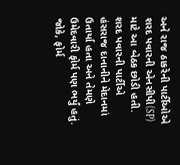અને રાજ ઠાકરેની પાર્ટીઓએ શરદ પવારની એનસીપી(SP) માટે આ બેઠક છોડી હતી. શરદ પવારની પાર્ટીએ હંસરાજ દાનાનીને મેદાનમાં ઉતાર્યા હતા અને તેમણે ઉમેદવારી ફોર્મ પણ ભર્યું હતું. જોકે, ફોર્મ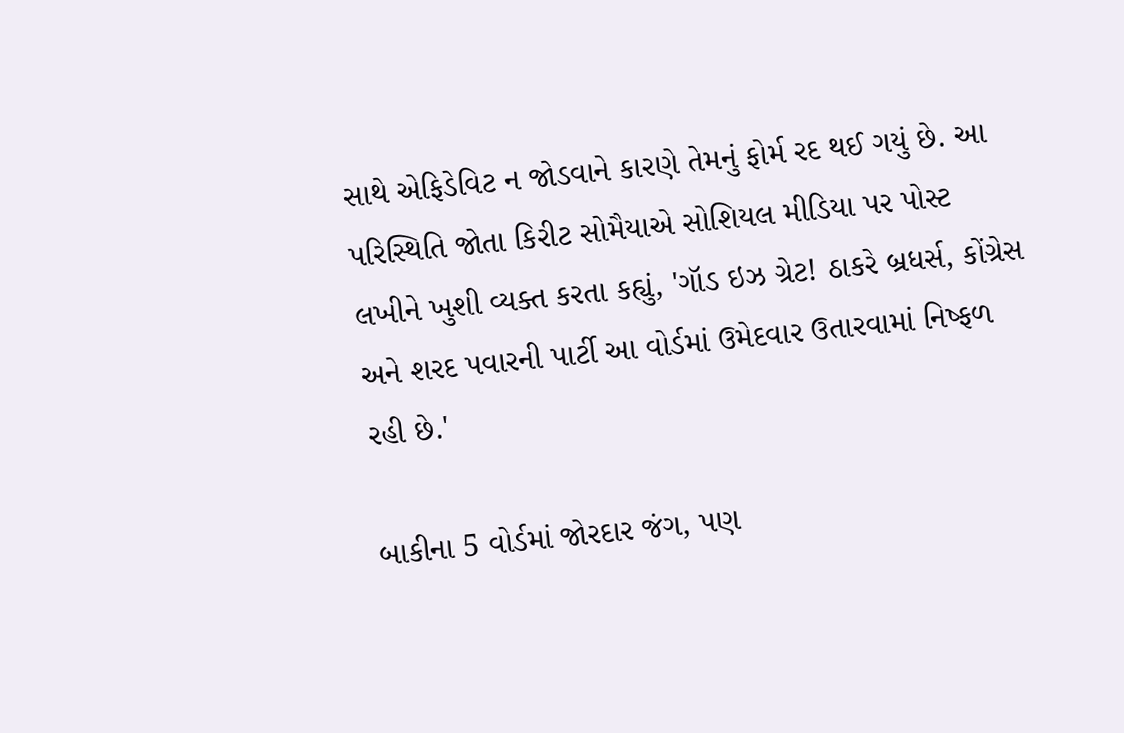સાથે એફિડેવિટ ન જોડવાને કારણે તેમનું ફોર્મ રદ થઈ ગયું છે. આ પરિસ્થિતિ જોતા કિરીટ સોમૈયાએ સોશિયલ મીડિયા પર પોસ્ટ લખીને ખુશી વ્યક્ત કરતા કહ્યું, 'ગૉડ ઇઝ ગ્રેટ! ઠાકરે બ્રધર્સ, કોંગ્રેસ અને શરદ પવારની પાર્ટી આ વોર્ડમાં ઉમેદવાર ઉતારવામાં નિષ્ફળ રહી છે.'

બાકીના 5 વોર્ડમાં જોરદાર જંગ, પણ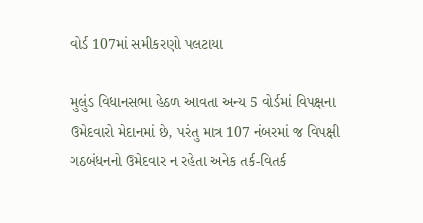વોર્ડ 107માં સમીકરણો પલટાયા

મુલુંડ વિધાનસભા હેઠળ આવતા અન્ય 5 વોર્ડમાં વિપક્ષના ઉમેદવારો મેદાનમાં છે, પરંતુ માત્ર 107 નંબરમાં જ વિપક્ષી ગઠબંધનનો ઉમેદવાર ન રહેતા અનેક તર્ક-વિતર્ક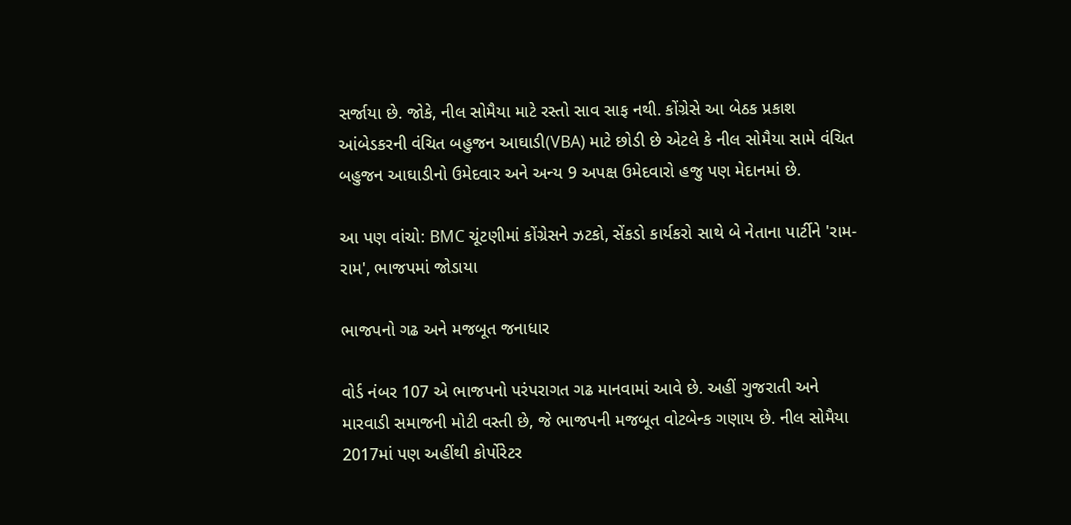સર્જાયા છે. જોકે, નીલ સોમૈયા માટે રસ્તો સાવ સાફ નથી. કોંગ્રેસે આ બેઠક પ્રકાશ આંબેડકરની વંચિત બહુજન આઘાડી(VBA) માટે છોડી છે એટલે કે નીલ સોમૈયા સામે વંચિત બહુજન આઘાડીનો ઉમેદવાર અને અન્ય 9 અપક્ષ ઉમેદવારો હજુ પણ મેદાનમાં છે.

આ પણ વાંચો: BMC ચૂંટણીમાં કોંગ્રેસને ઝટકો, સેંકડો કાર્યકરો સાથે બે નેતાના પાર્ટીને 'રામ-રામ', ભાજપમાં જોડાયા

ભાજપનો ગઢ અને મજબૂત જનાધાર

વોર્ડ નંબર 107 એ ભાજપનો પરંપરાગત ગઢ માનવામાં આવે છે. અહીં ગુજરાતી અને મારવાડી સમાજની મોટી વસ્તી છે, જે ભાજપની મજબૂત વોટબેન્ક ગણાય છે. નીલ સોમૈયા 2017માં પણ અહીંથી કોર્પોરેટર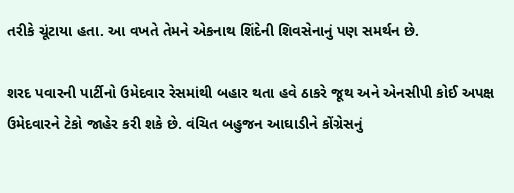તરીકે ચૂંટાયા હતા. આ વખતે તેમને એકનાથ શિંદેની શિવસેનાનું પણ સમર્થન છે.

શરદ પવારની પાર્ટીનો ઉમેદવાર રેસમાંથી બહાર થતા હવે ઠાકરે જૂથ અને એનસીપી કોઈ અપક્ષ ઉમેદવારને ટેકો જાહેર કરી શકે છે. વંચિત બહુજન આઘાડીને કોંગ્રેસનું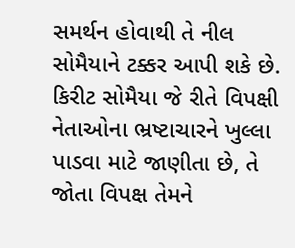સમર્થન હોવાથી તે નીલ સોમૈયાને ટક્કર આપી શકે છે. કિરીટ સોમૈયા જે રીતે વિપક્ષી નેતાઓના ભ્રષ્ટાચારને ખુલ્લા પાડવા માટે જાણીતા છે, તે જોતા વિપક્ષ તેમને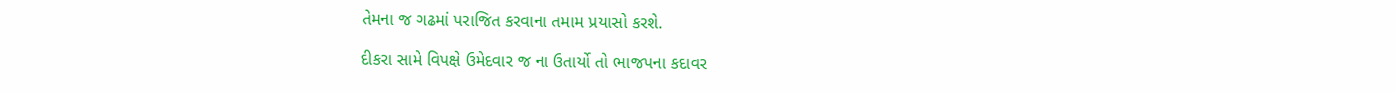તેમના જ ગઢમાં પરાજિત કરવાના તમામ પ્રયાસો કરશે.

દીકરા સામે વિપક્ષે ઉમેદવાર જ ના ઉતાર્યો તો ભાજપના કદાવર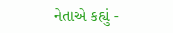નેતાએ કહ્યું -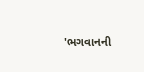'ભગવાનની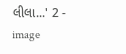લીલા...' 2 - image